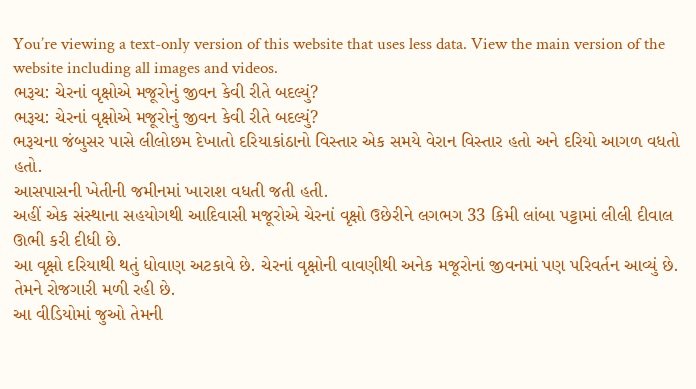You’re viewing a text-only version of this website that uses less data. View the main version of the website including all images and videos.
ભરૂચ: ચેરનાં વૃક્ષોએ મજૂરોનું જીવન કેવી રીતે બદલ્યું?
ભરૂચ: ચેરનાં વૃક્ષોએ મજૂરોનું જીવન કેવી રીતે બદલ્યું?
ભરૂચના જંબુસર પાસે લીલોછમ દેખાતો દરિયાકાંઠાનો વિસ્તાર એક સમયે વેરાન વિસ્તાર હતો અને દરિયો આગળ વધતો હતો.
આસપાસની ખેતીની જમીનમાં ખારાશ વધતી જતી હતી.
અહીં એક સંસ્થાના સહયોગથી આદિવાસી મજૂરોએ ચેરનાં વૃક્ષો ઉછેરીને લગભગ 33 કિમી લાંબા પટ્ટામાં લીલી દીવાલ ઊભી કરી દીધી છે.
આ વૃક્ષો દરિયાથી થતું ધોવાણ અટકાવે છે. ચેરનાં વૃક્ષોની વાવણીથી અનેક મજૂરોનાં જીવનમાં પણ પરિવર્તન આવ્યું છે. તેમને રોજગારી મળી રહી છે.
આ વીડિયોમાં જુઓ તેમની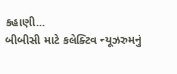કહાણી...
બીબીસી માટે કલેક્ટિવ ન્યૂઝરુમનું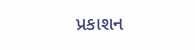પ્રકાશન